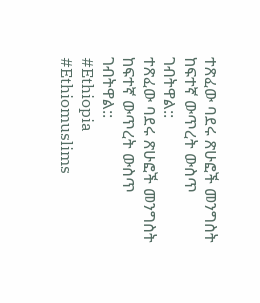ተጽፈው ባደሩ ጽሁፎች መንግስት ከፍተኛ ውጥረት ውስጥ ገብትዋል::
ተጽፈው ባደሩ ጽሁፎች መንግስት ከፍተኛ ውጥረት ውስጥ ገብትዋል::
#Ethiopia #Ethiomuslims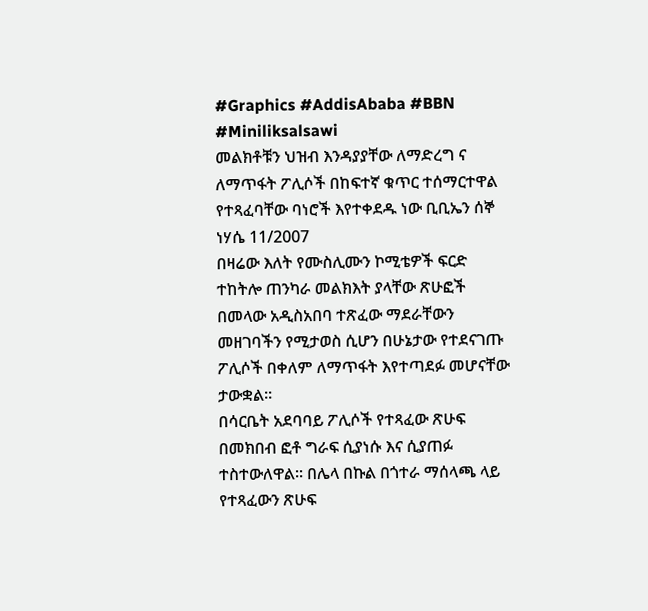#Graphics #AddisAbaba #BBN #Miniliksalsawi
መልክቶቹን ህዝብ እንዳያያቸው ለማድረግ ና ለማጥፋት ፖሊሶች በከፍተኛ ቁጥር ተሰማርተዋል
የተጻፈባቸው ባነሮች እየተቀደዱ ነው ቢቢኤን ሰኞ ነሃሴ 11/2007
በዛሬው እለት የሙስሊሙን ኮሚቴዎች ፍርድ ተከትሎ ጠንካራ መልክእት ያላቸው ጽሁፎች በመላው አዲስአበባ ተጽፈው ማደራቸውን መዘገባችን የሚታወስ ሲሆን በሁኔታው የተደናገጡ ፖሊሶች በቀለም ለማጥፋት እየተጣደፉ መሆናቸው ታውቋል፡፡
በሳርቤት አደባባይ ፖሊሶች የተጻፈው ጽሁፍ በመክበብ ፎቶ ግራፍ ሲያነሱ እና ሲያጠፉ ተስተውለዋል፡፡ በሌላ በኩል በጎተራ ማሰላጫ ላይ የተጻፈውን ጽሁፍ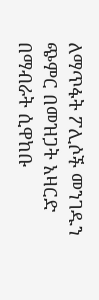ለማጥፋት ፖሊሶች መንገዱን ጭምር በመዝጋት አዛርድ በማብራት ሲዋከቡ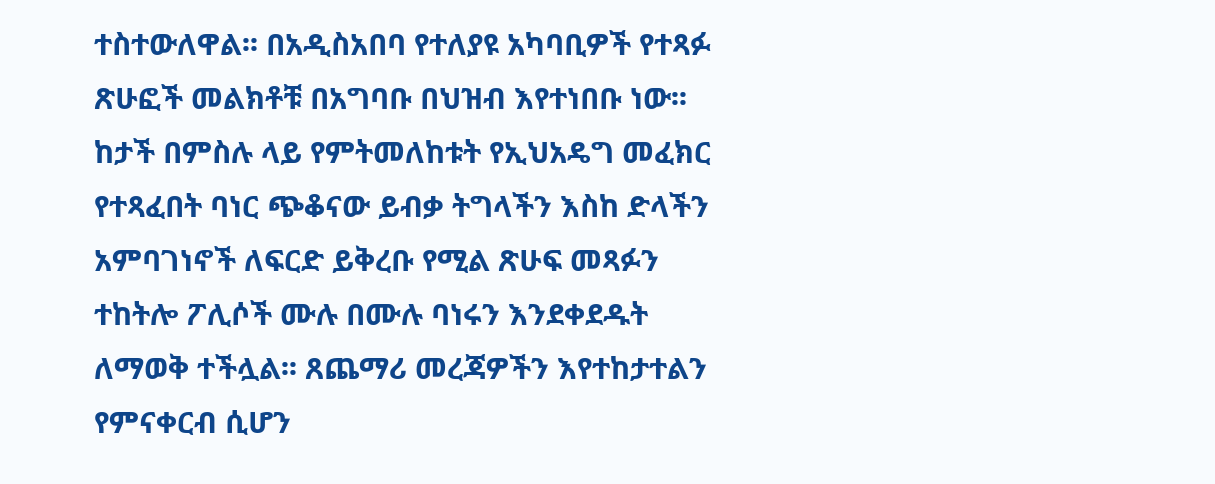ተስተውለዋል፡፡ በአዲስአበባ የተለያዩ አካባቢዎች የተጻፉ ጽሁፎች መልክቶቹ በአግባቡ በህዝብ እየተነበቡ ነው፡፡ ከታች በምስሉ ላይ የምትመለከቱት የኢህአዴግ መፈክር የተጻፈበት ባነር ጭቆናው ይብቃ ትግላችን እስከ ድላችን አምባገነኖች ለፍርድ ይቅረቡ የሚል ጽሁፍ መጻፉን ተከትሎ ፖሊሶች ሙሉ በሙሉ ባነሩን እንደቀደዱት ለማወቅ ተችሏል፡፡ ጸጨማሪ መረጃዎችን እየተከታተልን የምናቀርብ ሲሆን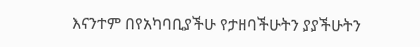እናንተም በየአካባቢያችሁ የታዘባችሁትን ያያችሁትን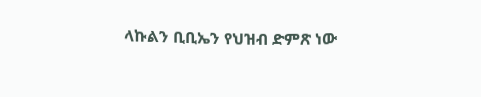ላኩልን ቢቢኤን የህዝብ ድምጽ ነው